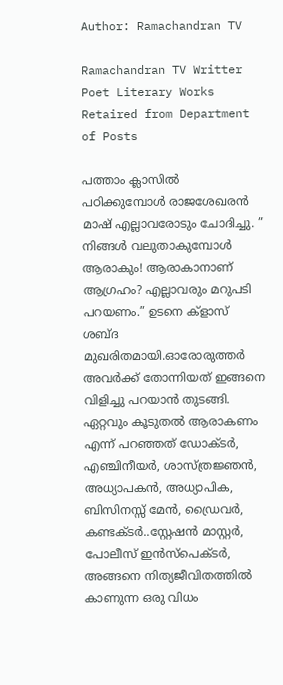Author: Ramachandran TV

Ramachandran TV Writter Poet Literary Works Retaired from Department of Posts

പത്താം ക്ലാസിൽ പഠിക്കുമ്പോൾ രാജശേഖരൻ മാഷ് എല്ലാവരോടും ചോദിച്ചു. ” നിങ്ങൾ വലുതാകുമ്പോൾ ആരാകും! ആരാകാനാണ് ആഗ്രഹം? എല്ലാവരും മറുപടി പറയണം.” ഉടനെ ക്ളാസ് ശബ്ദ മുഖരിതമായി.ഓരോരുത്തർ അവർക്ക് തോന്നിയത് ഇങ്ങനെ വിളിച്ചു പറയാൻ തുടങ്ങി. ഏറ്റവും കൂടുതൽ ആരാകണം എന്ന് പറഞ്ഞത് ഡോക്ടർ, എഞ്ചിനീയർ, ശാസ്ത്രജ്ഞൻ, അധ്യാപകൻ, അധ്യാപിക, ബിസിനസ്സ് മേൻ, ഡ്രൈവർ, കണ്ടക്ടർ..സ്റ്റേഷൻ മാസ്റ്റർ, പോലീസ് ഇൻസ്പെക്ടർ, അങ്ങനെ നിത്യജീവിതത്തിൽ കാണുന്ന ഒരു വിധം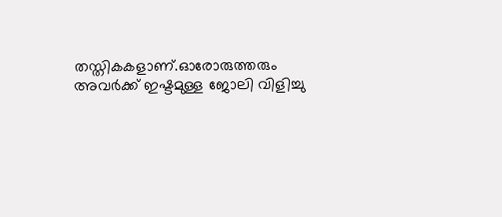തസ്തികകളാണ്.ഓരോരുത്തരും അവർക്ക് ഇഷ്ടമുള്ള ജോലി വിളിച്ചു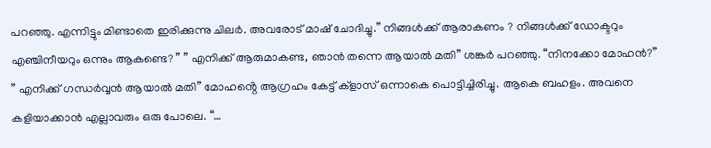പറഞ്ഞു. എന്നിട്ടും മിണ്ടാതെ ഇരിക്കുന്നു ചിലർ. അവരോട് മാഷ് ചോദിച്ചു.” നിങ്ങൾക്ക് ആരാകണം ? നിങ്ങൾക്ക് ഡോക്ടറും എഞ്ചിനീയറും ഒന്നും ആകണ്ടെ? ” ” എനിക്ക് ആരുമാകണ്ട, ഞാൻ തന്നെ ആയാൽ മതി” ശങ്കർ പറഞ്ഞു. “നിനക്കോ മോഹൻ?” ” എനിക്ക് ഗന്ധർവ്വൻ ആയാൽ മതി” മോഹൻ്റെ ആഗ്രഹം കേട്ട് ക്ളാസ് ഒന്നാകെ പൊട്ടിച്ചിരിച്ചു. ആകെ ബഹളം. അവനെ കളിയാക്കാൻ എല്ലാവരും ഒരു പോലെ. “…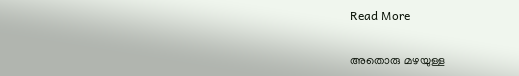Read More

അതൊരു മഴയുള്ള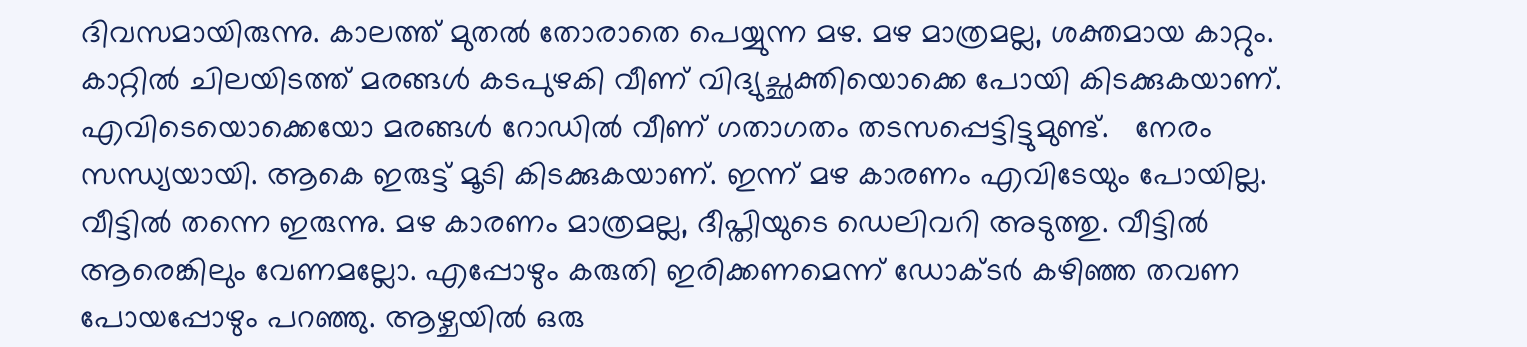ദിവസമായിരുന്നു. കാലത്ത് മുതൽ തോരാതെ പെയ്യുന്ന മഴ. മഴ മാത്രമല്ല, ശക്തമായ കാറ്റും. കാറ്റിൽ ചിലയിടത്ത് മരങ്ങൾ കടപുഴകി വീണ് വിദ്യുച്ഛക്തിയൊക്കെ പോയി കിടക്കുകയാണ്.  എവിടെയൊക്കെയോ മരങ്ങൾ റോഡിൽ വീണ് ഗതാഗതം തടസപ്പെട്ടിട്ടുമുണ്ട്.   നേരം സന്ധ്യയായി. ആകെ ഇരുട്ട് മൂടി കിടക്കുകയാണ്. ഇന്ന് മഴ കാരണം എവിടേയും പോയില്ല. വീട്ടിൽ തന്നെ ഇരുന്നു. മഴ കാരണം മാത്രമല്ല, ദീപ്തിയുടെ ഡെലിവറി അടുത്തു. വീട്ടിൽ ആരെങ്കിലും വേണമല്ലോ. എപ്പോഴും കരുതി ഇരിക്കണമെന്ന് ഡോക്ടർ കഴിഞ്ഞ തവണ പോയപ്പോഴും പറഞ്ഞു. ആഴ്ചയിൽ ഒരു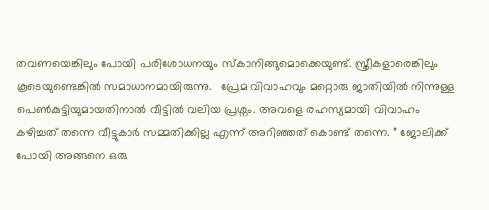തവണയെങ്കിലും പോയി പരിശോധനയും സ്കാനിങ്ങുമൊക്കെയുണ്ട്. സ്ത്രീകളാരെങ്കിലും കൂടെയുണ്ടെങ്കിൽ സമാധാനമായിരുന്നു.   പ്രേമ വിവാഹവും മറ്റൊരു ജാതിയിൽ നിന്നുള്ള പെൺകുട്ടിയുമായതിനാൽ വീട്ടിൽ വലിയ പ്രശ്നം. അവളെ രഹസ്യമായി വിവാഹം കഴിച്ചത് തന്നെ വീട്ടുകാർ സമ്മതിക്കില്ല എന്ന് അറിഞ്ഞത് കൊണ്ട് തന്നെ. ” ജോലിക്ക് പോയി അങ്ങനെ ഒരു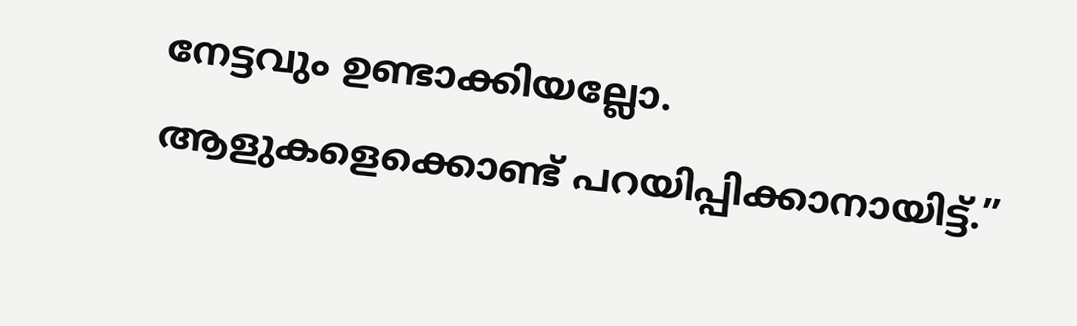നേട്ടവും ഉണ്ടാക്കിയല്ലോ. ആളുകളെക്കൊണ്ട് പറയിപ്പിക്കാനായിട്ട്.”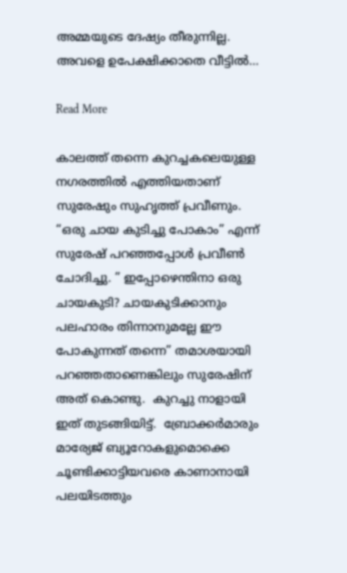അമ്മയുടെ ദേഷ്യം തീരുന്നില്ല. അവളെ ഉപേക്ഷിക്കാതെ വീട്ടിൽ…

Read More

കാലത്ത് തന്നെ കുറച്ചകലെയുള്ള നഗരത്തിൽ എത്തിയതാണ് സുരേഷും സുഹൃത്ത് പ്രവീണും.  “ഒരു ചായ കുടിച്ചു പോകാം” എന്ന് സുരേഷ് പറഞ്ഞപ്പോൾ പ്രവീൺ ചോദിച്ചു. ” ഇപ്പോഴെന്തിനാ ഒരു ചായകുടി? ചായകുടിക്കാനും പലഹാരം തിന്നാനുമല്ലേ ഈ പോകുന്നത് തന്നെ” തമാശയായി പറഞ്ഞതാണെങ്കിലും സുരേഷിന് അത് കൊണ്ടു.  കുറച്ചു നാളായി ഇത് തുടങ്ങിയിട്ട്.  ബ്രോക്കർമാരും മാര്യേജ് ബ്യൂറോകളുമൊക്കെ ചൂണ്ടിക്കാട്ടിയവരെ കാണാനായി പലയിടത്തും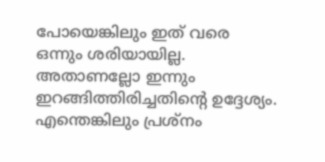പോയെങ്കിലും ഇത് വരെ ഒന്നും ശരിയായില്ല. അതാണല്ലോ ഇന്നും ഇറങ്ങിത്തിരിച്ചതിന്റെ ഉദ്ദേശ്യം.    എന്തെങ്കിലും പ്രശ്നം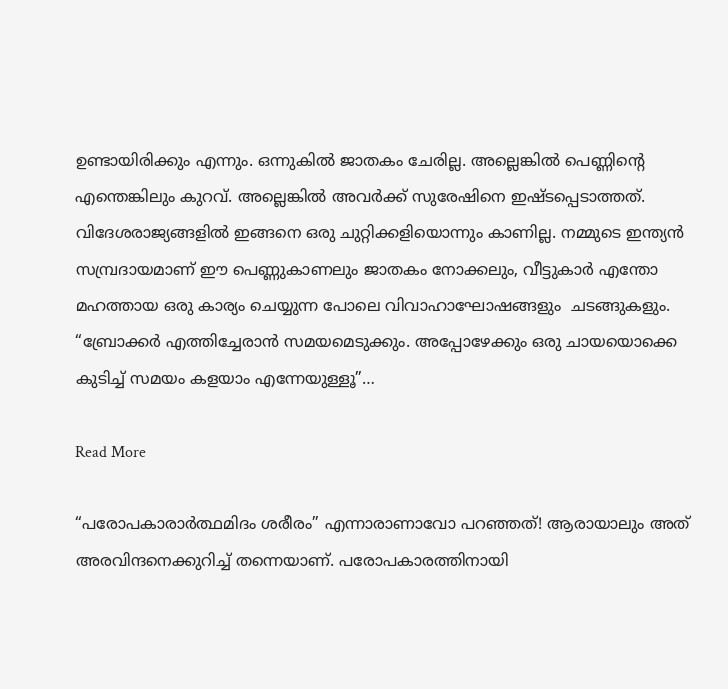ഉണ്ടായിരിക്കും എന്നും. ഒന്നുകിൽ ജാതകം ചേരില്ല. അല്ലെങ്കിൽ പെണ്ണിൻ്റെ എന്തെങ്കിലും കുറവ്. അല്ലെങ്കിൽ അവർക്ക് സുരേഷിനെ ഇഷ്ടപ്പെടാത്തത്.    വിദേശരാജ്യങ്ങളിൽ ഇങ്ങനെ ഒരു ചുറ്റിക്കളിയൊന്നും കാണില്ല. നമ്മുടെ ഇന്ത്യൻ സമ്പ്രദായമാണ് ഈ പെണ്ണുകാണലും ജാതകം നോക്കലും, വീട്ടുകാർ എന്തോ മഹത്തായ ഒരു കാര്യം ചെയ്യുന്ന പോലെ വിവാഹാഘോഷങ്ങളും  ചടങ്ങുകളും.    “ബ്രോക്കർ എത്തിച്ചേരാൻ സമയമെടുക്കും. അപ്പോഴേക്കും ഒരു ചായയൊക്കെ കുടിച്ച് സമയം കളയാം എന്നേയുള്ളൂ”…

Read More

“പരോപകാരാർത്ഥമിദം ശരീരം” എന്നാരാണാവോ പറഞ്ഞത്! ആരായാലും അത് അരവിന്ദനെക്കുറിച്ച് തന്നെയാണ്. പരോപകാരത്തിനായി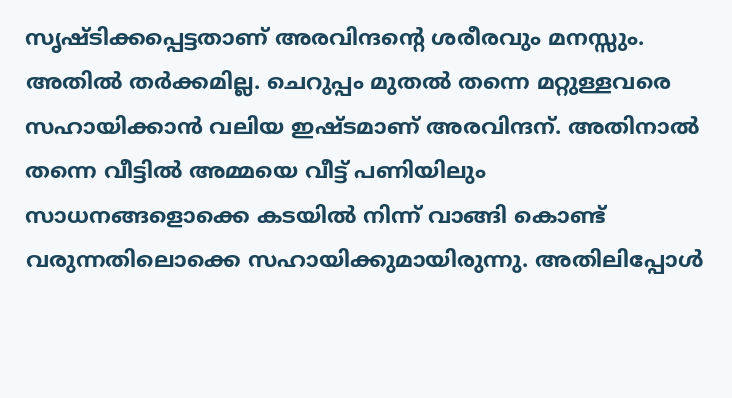സൃഷ്ടിക്കപ്പെട്ടതാണ് അരവിന്ദന്റെ ശരീരവും മനസ്സും. അതിൽ തർക്കമില്ല. ചെറുപ്പം മുതൽ തന്നെ മറ്റുള്ളവരെ സഹായിക്കാൻ വലിയ ഇഷ്ടമാണ് അരവിന്ദന്. അതിനാൽ തന്നെ വീട്ടിൽ അമ്മയെ വീട്ട് പണിയിലും സാധനങ്ങളൊക്കെ കടയിൽ നിന്ന് വാങ്ങി കൊണ്ട് വരുന്നതിലൊക്കെ സഹായിക്കുമായിരുന്നു. അതിലിപ്പോൾ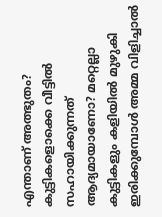എന്താണ് അത്ഭുതം? കുട്ടികളൊക്കെ വീട്ടിൽ സഹായിക്കുന്നത് ആദ്യമായാണോ? മറ്റെല്ലാ കുട്ടികളും കളിയിൽ മുഴുകി ഇരിക്കുമ്പോൾ അമ്മ വിളിച്ചാൽ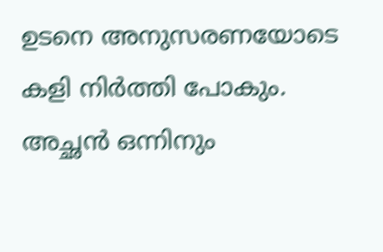ഉടനെ അനുസരണയോടെ കളി നിർത്തി പോകും.  അച്ഛൻ ഒന്നിനും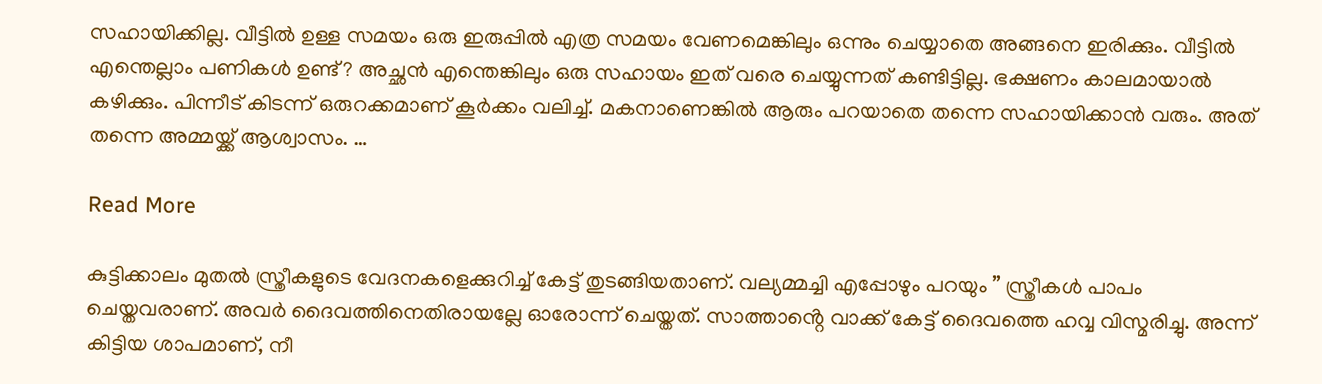സഹായിക്കില്ല. വീട്ടിൽ ഉള്ള സമയം ഒരു ഇരുപ്പിൽ എത്ര സമയം വേണമെങ്കിലും ഒന്നും ചെയ്യാതെ അങ്ങനെ ഇരിക്കും. വീട്ടിൽ എന്തെല്ലാം പണികൾ ഉണ്ട്? അച്ഛൻ എന്തെങ്കിലും ഒരു സഹായം ഇത് വരെ ചെയ്യുന്നത് കണ്ടിട്ടില്ല. ഭക്ഷണം കാലമായാൽ കഴിക്കും. പിന്നീട് കിടന്ന് ഒരുറക്കമാണ് കൂർക്കം വലിച്ച്. മകനാണെങ്കിൽ ആരും പറയാതെ തന്നെ സഹായിക്കാൻ വരും. അത് തന്നെ അമ്മയ്ക്ക് ആശ്വാസം. …

Read More

കുട്ടിക്കാലം മുതൽ സ്ത്രീകളുടെ വേദനകളെക്കുറിച്ച് കേട്ട് തുടങ്ങിയതാണ്. വല്യമ്മച്ചി എപ്പോഴും പറയും ” സ്ത്രീകൾ പാപം ചെയ്തവരാണ്. അവർ ദൈവത്തിനെതിരായല്ലേ ഓരോന്ന് ചെയ്തത്. സാത്താൻ്റെ വാക്ക് കേട്ട് ദൈവത്തെ ഹവ്വ വിസ്മരിച്ചു. അന്ന് കിട്ടിയ ശാപമാണ്, നീ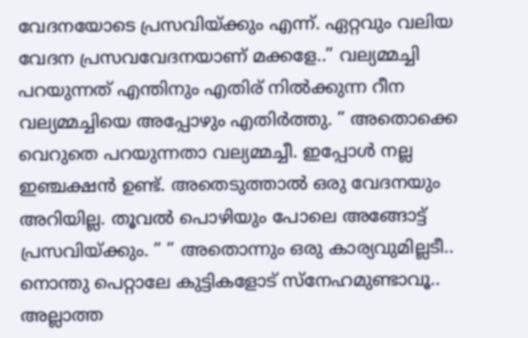വേദനയോടെ പ്രസവിയ്ക്കും എന്ന്. ഏറ്റവും വലിയ വേദന പ്രസവവേദനയാണ് മക്കളേ..” വല്യമ്മച്ചി പറയുന്നത് എന്തിനും എതിര് നിൽക്കുന്ന റീന വല്യമ്മച്ചിയെ അപ്പോഴും എതിർത്തു. ” അതൊക്കെ വെറുതെ പറയുന്നതാ വല്യമ്മച്ചീ. ഇപ്പോൾ നല്ല ഇഞ്ചക്ഷൻ ഉണ്ട്. അതെടുത്താൽ ഒരു വേദനയും അറിയില്ല. തൂവൽ പൊഴിയും പോലെ അങ്ങോട്ട് പ്രസവിയ്ക്കും. ” ” അതൊന്നും ഒരു കാര്യവുമില്ലടീ.. നൊന്തു പെറ്റാലേ കുട്ടികളോട് സ്നേഹമുണ്ടാവൂ.. അല്ലാത്ത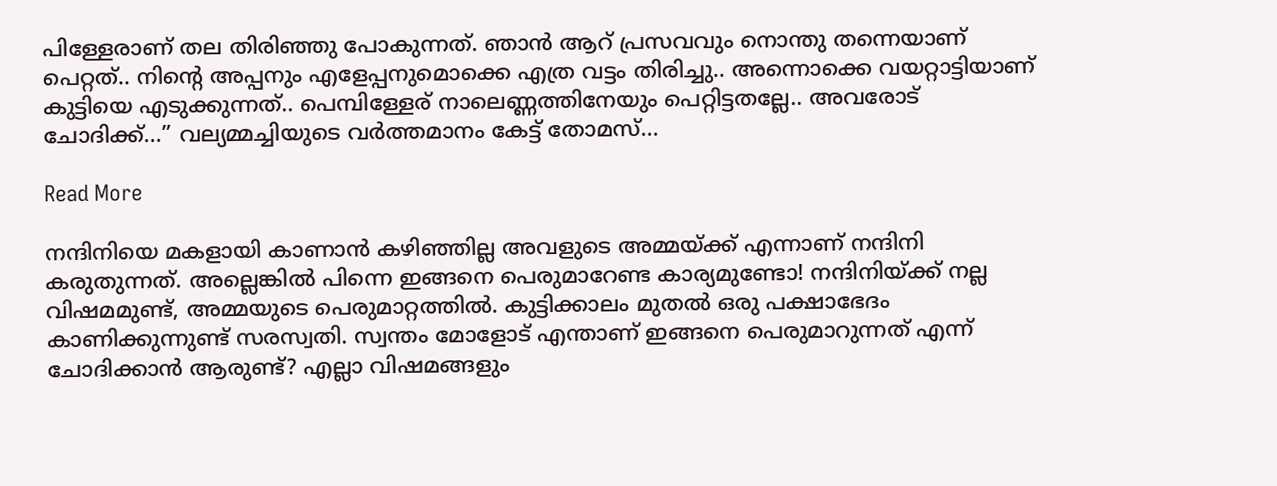പിള്ളേരാണ് തല തിരിഞ്ഞു പോകുന്നത്. ഞാൻ ആറ് പ്രസവവും നൊന്തു തന്നെയാണ് പെറ്റത്.. നിന്റെ അപ്പനും എളേപ്പനുമൊക്കെ എത്ര വട്ടം തിരിച്ചു.. അന്നൊക്കെ വയറ്റാട്ടിയാണ് കുട്ടിയെ എടുക്കുന്നത്.. പെമ്പിള്ളേര് നാലെണ്ണത്തിനേയും പെറ്റിട്ടതല്ലേ.. അവരോട് ചോദിക്ക്…” വല്യമ്മച്ചിയുടെ വർത്തമാനം കേട്ട് തോമസ്…

Read More

നന്ദിനിയെ മകളായി കാണാൻ കഴിഞ്ഞില്ല അവളുടെ അമ്മയ്ക്ക് എന്നാണ് നന്ദിനി കരുതുന്നത്. അല്ലെങ്കിൽ പിന്നെ ഇങ്ങനെ പെരുമാറേണ്ട കാര്യമുണ്ടോ! നന്ദിനിയ്ക്ക് നല്ല വിഷമമുണ്ട്, അമ്മയുടെ പെരുമാറ്റത്തിൽ. കുട്ടിക്കാലം മുതൽ ഒരു പക്ഷാഭേദം കാണിക്കുന്നുണ്ട് സരസ്വതി. സ്വന്തം മോളോട് എന്താണ് ഇങ്ങനെ പെരുമാറുന്നത് എന്ന് ചോദിക്കാൻ ആരുണ്ട്? എല്ലാ വിഷമങ്ങളും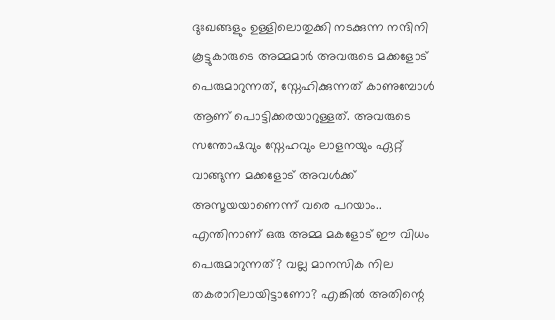ദുഃഖങ്ങളും ഉള്ളിലൊതുക്കി നടക്കുന്ന നന്ദിനി കൂട്ടുകാരുടെ അമ്മമാർ അവരുടെ മക്കളോട് പെരുമാറുന്നത്, സ്നേഹിക്കുന്നത് കാണുമ്പോൾ ആണ് പൊട്ടിക്കരയാറുള്ളത്. അവരുടെ സന്തോഷവും സ്നേഹവും ലാളനയും ഏറ്റ് വാങ്ങുന്ന മക്കളോട് അവൾക്ക് അസൂയയാണെന്ന് വരെ പറയാം.. എന്തിനാണ് ഒരു അമ്മ മകളോട് ഈ വിധം പെരുമാറുന്നത്? വല്ല മാനസിക നില തകരാറിലായിട്ടാണോ? എങ്കിൽ അതിന്റെ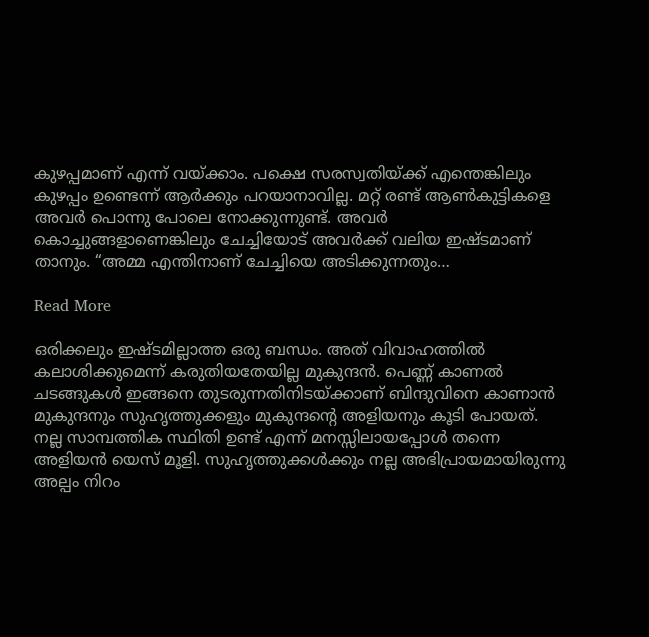കുഴപ്പമാണ് എന്ന് വയ്ക്കാം. പക്ഷെ സരസ്വതിയ്ക്ക് എന്തെങ്കിലും കുഴപ്പം ഉണ്ടെന്ന് ആർക്കും പറയാനാവില്ല. മറ്റ് രണ്ട് ആൺകുട്ടികളെ അവർ പൊന്നു പോലെ നോക്കുന്നുണ്ട്. അവർ കൊച്ചുങ്ങളാണെങ്കിലും ചേച്ചിയോട് അവർക്ക് വലിയ ഇഷ്ടമാണ് താനും. “അമ്മ എന്തിനാണ് ചേച്ചിയെ അടിക്കുന്നതും…

Read More

ഒരിക്കലും ഇഷ്ടമില്ലാത്ത ഒരു ബന്ധം. അത് വിവാഹത്തിൽ കലാശിക്കുമെന്ന് കരുതിയതേയില്ല മുകുന്ദൻ. പെണ്ണ് കാണൽ ചടങ്ങുകൾ ഇങ്ങനെ തുടരുന്നതിനിടയ്ക്കാണ് ബിന്ദുവിനെ കാണാൻ മുകുന്ദനും സുഹൃത്തുക്കളും മുകുന്ദന്റെ അളിയനും കൂടി പോയത്. നല്ല സാമ്പത്തിക സ്ഥിതി ഉണ്ട് എന്ന് മനസ്സിലായപ്പോൾ തന്നെ അളിയൻ യെസ് മൂളി. സുഹൃത്തുക്കൾക്കും നല്ല അഭിപ്രായമായിരുന്നു അല്പം നിറം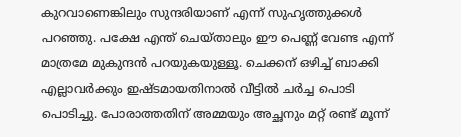കുറവാണെങ്കിലും സുന്ദരിയാണ് എന്ന് സുഹൃത്തുക്കൾ പറഞ്ഞു. പക്ഷേ എന്ത് ചെയ്താലും ഈ പെണ്ണ് വേണ്ട എന്ന് മാത്രമേ മുകുന്ദൻ പറയുകയുള്ളൂ. ചെക്കന് ഒഴിച്ച് ബാക്കി എല്ലാവർക്കും ഇഷ്ടമായതിനാൽ വീട്ടിൽ ചർച്ച പൊടി പൊടിച്ചു. പോരാത്തതിന് അമ്മയും അച്ഛനും മറ്റ് രണ്ട് മൂന്ന്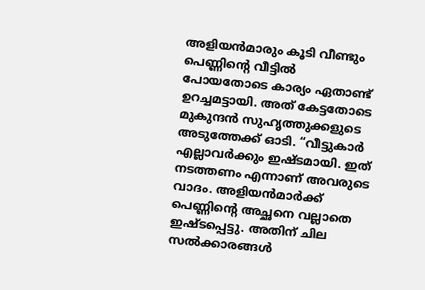അളിയൻമാരും കൂടി വീണ്ടും പെണ്ണിൻ്റെ വീട്ടിൽ പോയതോടെ കാര്യം ഏതാണ്ട് ഉറച്ചമട്ടായി. അത് കേട്ടതോടെ മുകുന്ദൻ സുഹൃത്തുക്കളുടെ അടുത്തേക്ക് ഓടി. “വീട്ടുകാർ എല്ലാവർക്കും ഇഷ്ടമായി. ഇത് നടത്തണം എന്നാണ് അവരുടെ വാദം. അളിയൻമാർക്ക് പെണ്ണിൻ്റെ അച്ഛനെ വല്ലാതെ ഇഷ്ടപ്പെട്ടു. അതിന് ചില സൽക്കാരങ്ങൾ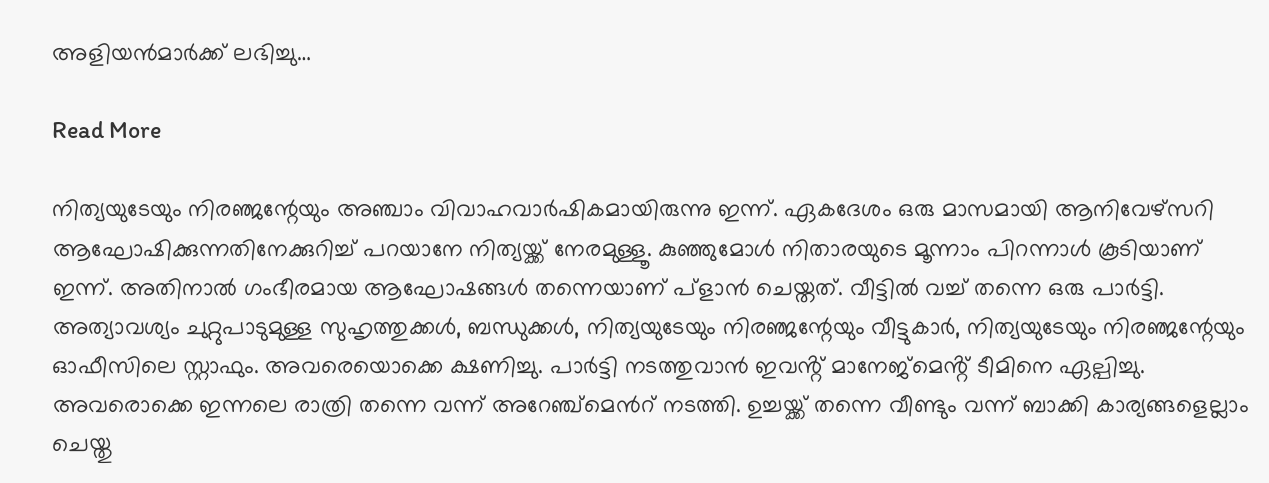അളിയൻമാർക്ക് ലഭിച്ചു…

Read More

നിത്യയുടേയും നിരഞ്ജന്റേയും അഞ്ചാം വിവാഹവാർഷികമായിരുന്നു ഇന്ന്. ഏകദേശം ഒരു മാസമായി ആനിവേഴ്സറി ആഘോഷിക്കുന്നതിനേക്കുറിച്ച് പറയാനേ നിത്യയ്ക്ക് നേരമുള്ളൂ. കുഞ്ഞുമോൾ നിതാരയുടെ മൂന്നാം പിറന്നാൾ കൂടിയാണ് ഇന്ന്. അതിനാൽ ഗംഭീരമായ ആഘോഷങ്ങൾ തന്നെയാണ് പ്ളാൻ ചെയ്തത്. വീട്ടിൽ വച്ച് തന്നെ ഒരു പാർട്ടി. അത്യാവശ്യം ചുറ്റുപാടുമുള്ള സുഹൃത്തുക്കൾ, ബന്ധുക്കൾ, നിത്യയുടേയും നിരഞ്ജന്റേയും വീട്ടുകാർ, നിത്യയുടേയും നിരഞ്ജന്റേയും ഓഫീസിലെ സ്റ്റാഫും. അവരെയൊക്കെ ക്ഷണിച്ചു. പാർട്ടി നടത്തുവാൻ ഇവൻ്റ് മാനേജ്മെൻ്റ് ടീമിനെ ഏല്പിച്ചു. അവരൊക്കെ ഇന്നലെ രാത്രി തന്നെ വന്ന് അറേഞ്ച്മെൻറ് നടത്തി. ഉച്ചയ്ക്ക് തന്നെ വീണ്ടും വന്ന് ബാക്കി കാര്യങ്ങളെല്ലാം ചെയ്തു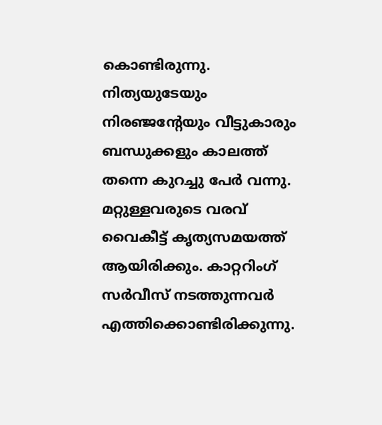കൊണ്ടിരുന്നു. നിത്യയുടേയും നിരഞ്ജന്റേയും വീട്ടുകാരും ബന്ധുക്കളും കാലത്ത് തന്നെ കുറച്ചു പേർ വന്നു. മറ്റുള്ളവരുടെ വരവ് വൈകീട്ട് കൃത്യസമയത്ത് ആയിരിക്കും. കാറ്ററിംഗ് സർവീസ് നടത്തുന്നവർ എത്തിക്കൊണ്ടിരിക്കുന്നു.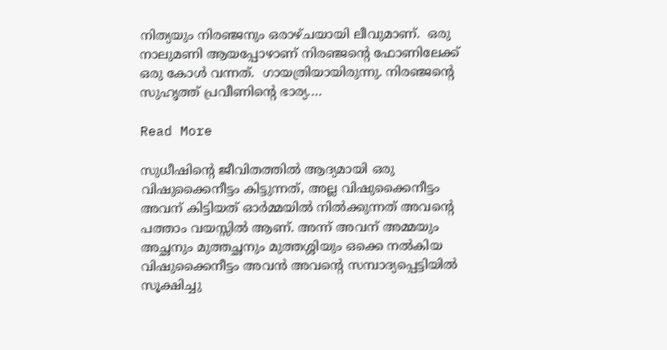നിത്യയും നിരഞ്ജനും ഒരാഴ്ചയായി ലീവുമാണ്.  ഒരു നാലുമണി ആയപ്പോഴാണ് നിരഞ്ജന്റെ ഫോണിലേക്ക് ഒരു കോൾ വന്നത്.  ഗായത്രിയായിരുന്നു. നിരഞ്ജന്റെ സുഹൃത്ത് പ്രവീണിന്റെ ഭാര്യ.…

Read More

സുധീഷിൻ്റെ ജീവിതത്തിൽ ആദ്യമായി ഒരു വിഷുക്കൈനീട്ടം കിട്ടുന്നത്, അല്ല വിഷുക്കൈനീട്ടം അവന് കിട്ടിയത് ഓർമ്മയിൽ നിൽക്കുന്നത് അവന്റെ പത്താം വയസ്സിൽ ആണ്. അന്ന് അവന് അമ്മയും അച്ഛനും മുത്തച്ഛനും മുത്തശ്ശിയും ഒക്കെ നൽകിയ വിഷുക്കൈനീട്ടം അവൻ അവന്റെ സമ്പാദ്യപ്പെട്ടിയിൽ സൂക്ഷിച്ചു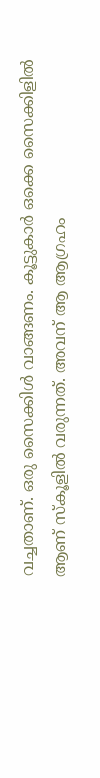വച്ചതാണ്. ഒരു സൈക്കിൾ വാങ്ങണം. കൂട്ടുകാർ ഒക്കെ സൈക്കിളിൽ ആണ് സ്കൂളിൽ വരുന്നത്. അവന് ആ ആഗ്രഹം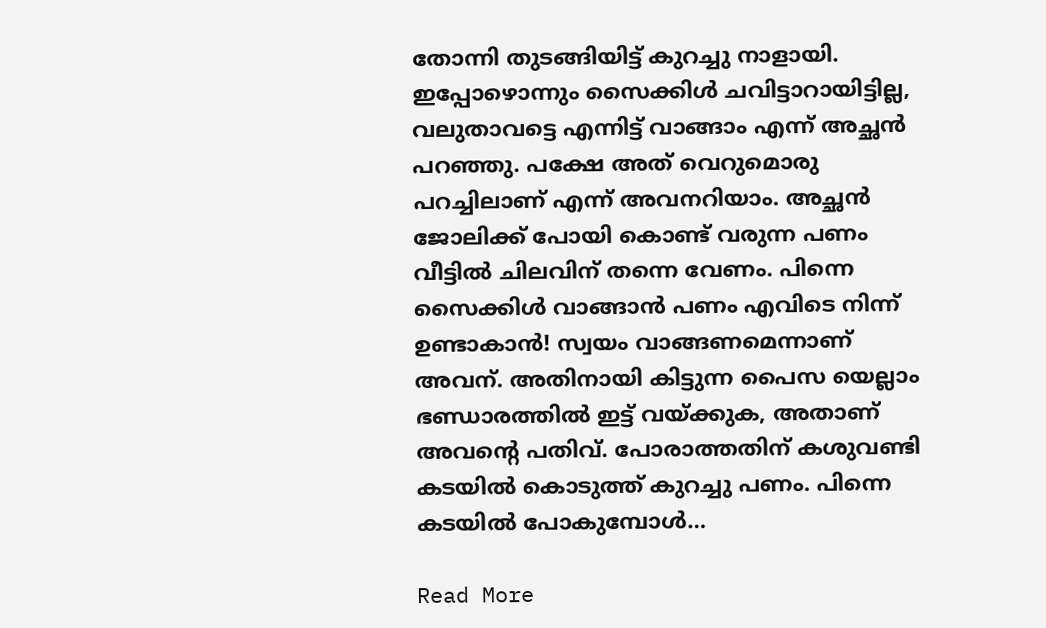തോന്നി തുടങ്ങിയിട്ട് കുറച്ചു നാളായി. ഇപ്പോഴൊന്നും സൈക്കിൾ ചവിട്ടാറായിട്ടില്ല, വലുതാവട്ടെ എന്നിട്ട് വാങ്ങാം എന്ന് അച്ഛൻ പറഞ്ഞു. പക്ഷേ അത് വെറുമൊരു പറച്ചിലാണ് എന്ന് അവനറിയാം. അച്ഛൻ ജോലിക്ക് പോയി കൊണ്ട് വരുന്ന പണം വീട്ടിൽ ചിലവിന് തന്നെ വേണം. പിന്നെ സൈക്കിൾ വാങ്ങാൻ പണം എവിടെ നിന്ന് ഉണ്ടാകാൻ! സ്വയം വാങ്ങണമെന്നാണ് അവന്. അതിനായി കിട്ടുന്ന പൈസ യെല്ലാം ഭണ്ഡാരത്തിൽ ഇട്ട് വയ്ക്കുക, അതാണ് അവന്റെ പതിവ്. പോരാത്തതിന് കശുവണ്ടി കടയിൽ കൊടുത്ത് കുറച്ചു പണം. പിന്നെ കടയിൽ പോകുമ്പോൾ…

Read More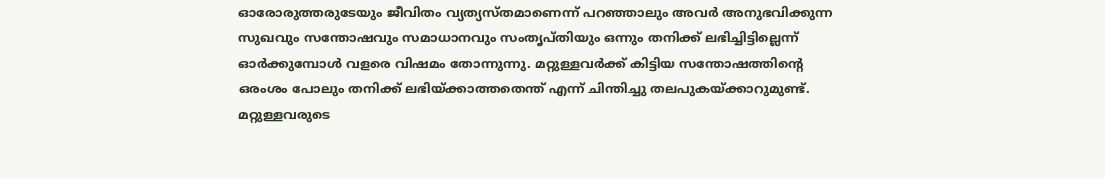ഓരോരുത്തരുടേയും ജീവിതം വ്യത്യസ്തമാണെന്ന് പറഞ്ഞാലും അവർ അനുഭവിക്കുന്ന സുഖവും സന്തോഷവും സമാധാനവും സംതൃപ്തിയും ഒന്നും തനിക്ക് ലഭിച്ചിട്ടില്ലെന്ന് ഓർക്കുമ്പോൾ വളരെ വിഷമം തോന്നുന്നു. മറ്റുള്ളവർക്ക് കിട്ടിയ സന്തോഷത്തിന്റെ ഒരംശം പോലും തനിക്ക് ലഭിയ്ക്കാത്തതെന്ത് എന്ന് ചിന്തിച്ചു തലപുകയ്ക്കാറുമുണ്ട്. മറ്റുള്ളവരുടെ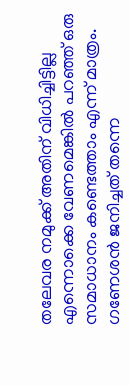തലേവര നമുക്ക് അതിന് വിധിച്ചിട്ടില്ല എന്നൊക്കെ വേണമെങ്കിൽ പറഞ്ഞ് ഒരു സമാധാനം കണ്ടെത്താം എന്ന് മാത്രം.   ഗണേശൻ ജനിച്ചത് തന്നെ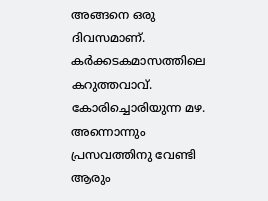അങ്ങനെ ഒരു ദിവസമാണ്. കർക്കടകമാസത്തിലെ കറുത്തവാവ്. കോരിച്ചൊരിയുന്ന മഴ. അന്നൊന്നും പ്രസവത്തിനു വേണ്ടി ആരും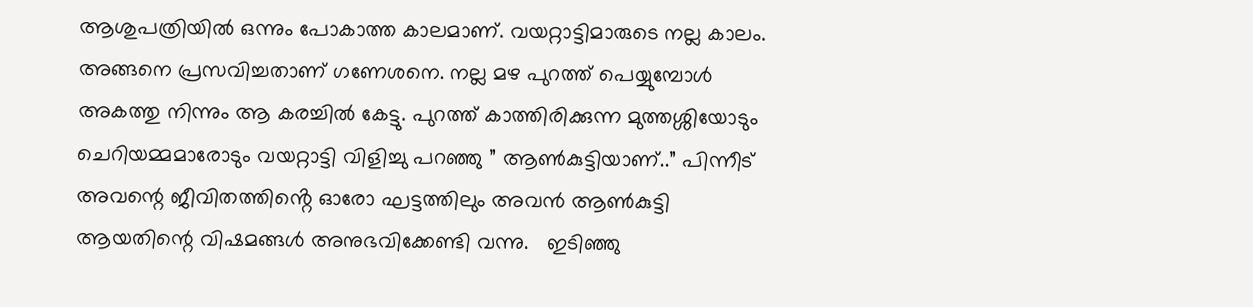ആശുപത്രിയിൽ ഒന്നും പോകാത്ത കാലമാണ്. വയറ്റാട്ടിമാരുടെ നല്ല കാലം. അങ്ങനെ പ്രസവിച്ചതാണ് ഗണേശനെ. നല്ല മഴ പുറത്ത് പെയ്യുമ്പോൾ അകത്തു നിന്നും ആ കരച്ചിൽ കേട്ടു. പുറത്ത് കാത്തിരിക്കുന്ന മുത്തശ്ശിയോടും ചെറിയമ്മമാരോടും വയറ്റാട്ടി വിളിച്ചു പറഞ്ഞു ” ആൺകുട്ടിയാണ്..” പിന്നീട് അവന്റെ ജീവിതത്തിൻ്റെ ഓരോ ഘട്ടത്തിലും അവൻ ആൺകുട്ടി ആയതിന്റെ വിഷമങ്ങൾ അനുഭവിക്കേണ്ടി വന്നു.   ഇടിഞ്ഞു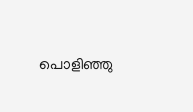പൊളിഞ്ഞു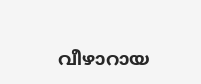വീഴാറായ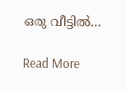ഒരു വീട്ടിൽ…

Read More